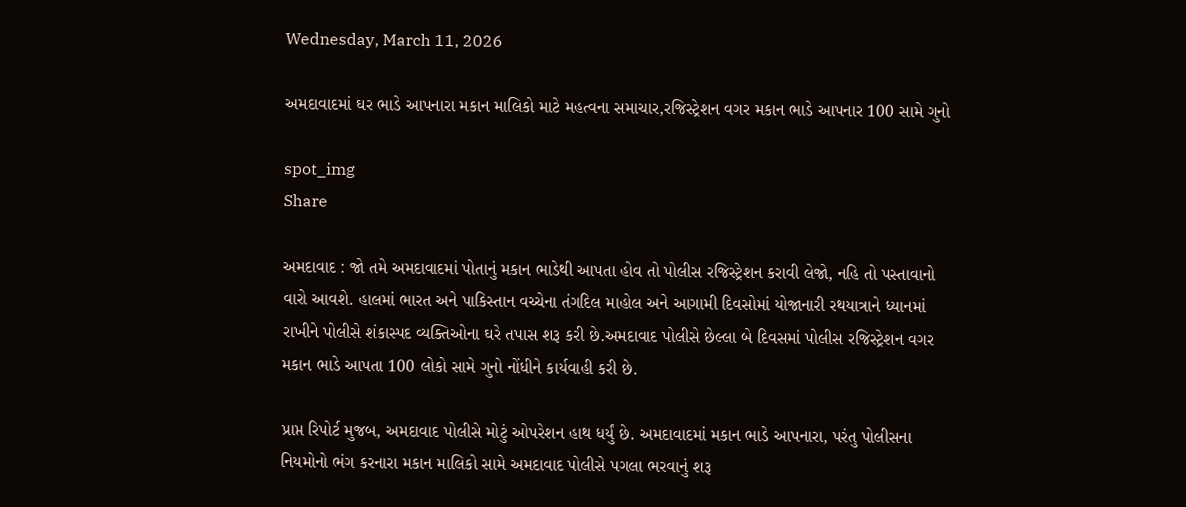Wednesday, March 11, 2026

અમદાવાદમાં ઘર ભાડે આપનારા મકાન માલિકો માટે મહત્વના સમાચાર,રજિસ્ટ્રેશન વગર મકાન ભાડે આપનાર 100 સામે ગુનો

spot_img
Share

અમદાવાદ : જો તમે અમદાવાદમાં પોતાનું મકાન ભાડેથી આપતા હોવ તો પોલીસ રજિસ્ટ્રેશન કરાવી લેજો, નહિ તો પસ્તાવાનો વારો આવશે. હાલમાં ભારત અને પાકિસ્તાન વચ્ચેના તંગદિલ માહોલ અને આગામી દિવસોમાં યોજાનારી રથયાત્રાને ધ્યાનમાં રાખીને પોલીસે શંકાસ્પદ વ્યક્તિઓના ઘરે તપાસ શરૂ કરી છે.અમદાવાદ પોલીસે છેલ્લા બે દિવસમાં પોલીસ રજિસ્ટ્રેશન વગર મકાન ભાડે આપતા 100 લોકો સામે ગુનો નોંધીને કાર્યવાહી કરી છે.

પ્રાપ્ત રિપોર્ટ મુજબ, અમદાવાદ પોલીસે મોટું ઓપરેશન હાથ ધર્યું છે. અમદાવાદમાં મકાન ભાડે આપનારા, પરંતુ પોલીસના નિયમોનો ભંગ કરનારા મકાન માલિકો સામે અમદાવાદ પોલીસે પગલા ભરવાનું શરૂ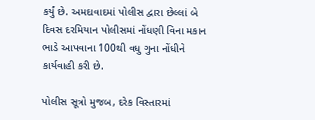કર્યું છે. અમદાવાદમાં પોલીસ દ્વારા છેલ્લાં બે દિવસ દરમિયાન પોલીસમાં નોંધણી વિના મકાન ભાડે આપવાના 100થી વધુ ગુના નોંધીને કાર્યવાહી કરી છે.

પોલીસ સૂત્રો મુજબ, દરેક વિસ્તારમાં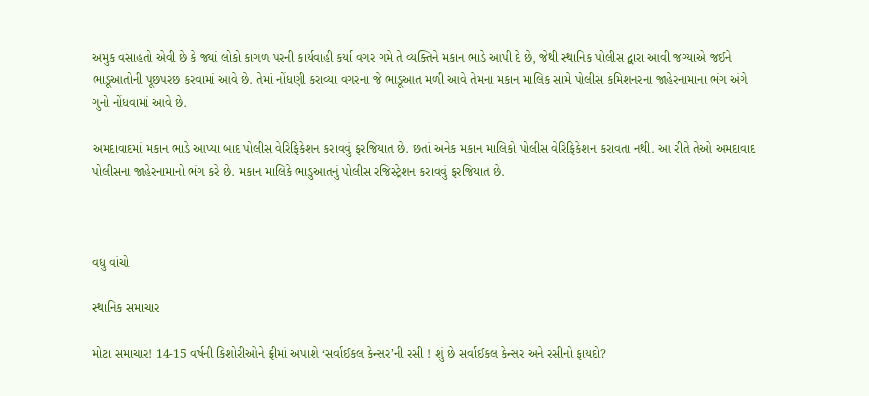અમુક વસાહતો એવી છે કે જ્યાં લોકો કાગળ પરની કાર્યવાહી કર્યા વગર ગમે તે વ્યક્તિને મકાન ભાડે આપી દે છે, જેથી સ્થાનિક પોલીસ દ્વારા આવી જગ્યાએ જઈને ભાડૂઆતોની પૂછપરછ કરવામાં આવે છે. તેમાં નોંધણી કરાવ્યા વગરના જે ભાડૂઆત મળી આવે તેમના મકાન માલિક સામે પોલીસ કમિશનરના જાહેરનામાના ભંગ અંગે ગુનો નોંધવામાં આવે છે.

અમદાવાદમાં મકાન ભાડે આપ્યા બાદ પોલીસ વેરિફિકેશન કરાવવું ફરજિયાત છે. છતાં અનેક મકાન માલિકો પોલીસ વેરિફિકેશન કરાવતા નથી. આ રીતે તેઓ અમદાવાદ પોલીસના જાહેરનામાનો ભંગ કરે છે. મકાન માલિકે ભાડુઆતનું પોલીસ રજિસ્ટ્રેશન કરાવવું ફરજિયાત છે.



વધુ વાંચો

સ્થાનિક સમાચાર

મોટા સમાચાર! 14-15 વર્ષની કિશોરીઓને ફ્રીમાં અપાશે ‘સર્વાઈકલ કેન્સર’ની રસી ! શું છે સર્વાઈકલ કેન્સર અને રસીનો ફાયદો?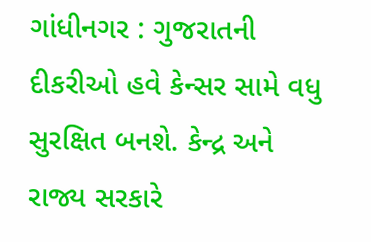ગાંધીનગર : ગુજરાતની દીકરીઓ હવે કેન્સર સામે વધુ સુરક્ષિત બનશે. કેન્દ્ર અને રાજ્ય સરકારે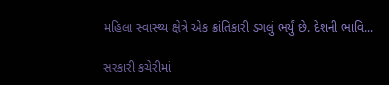મહિલા સ્વાસ્થ્ય ક્ષેત્રે એક ક્રાંતિકારી ડગલું ભર્યું છે. દેશની ભાવિ...

સરકારી કચેરીમાં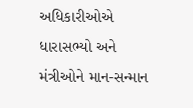અધિકારીઓએ ધારાસભ્યો અને મંત્રીઓને માન-સન્માન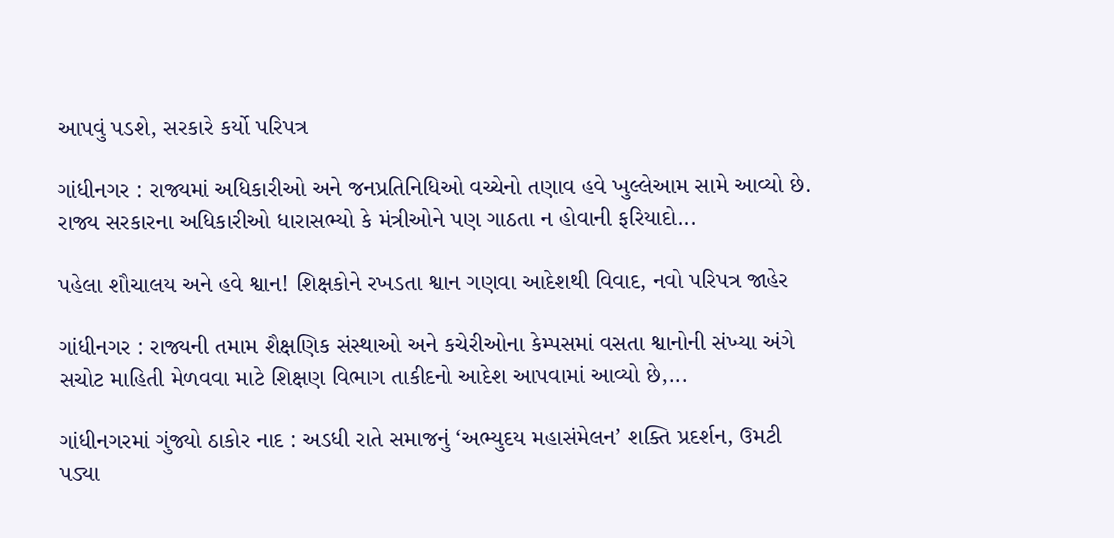આપવું પડશે, સરકારે કર્યો પરિપત્ર

ગાંધીનગર : રાજ્યમાં અધિકારીઓ અને જનપ્રતિનિધિઓ વચ્ચેનો તણાવ હવે ખુલ્લેઆમ સામે આવ્યો છે. રાજ્ય સરકારના અધિકારીઓ ધારાસભ્યો કે મંત્રીઓને પણ ગાઠતા ન હોવાની ફરિયાદો...

પહેલા શૌચાલય અને હવે શ્વાન! શિક્ષકોને રખડતા શ્વાન ગણવા આદેશથી વિવાદ, નવો પરિપત્ર જાહેર

ગાંધીનગર : રાજ્યની તમામ શૈક્ષણિક સંસ્થાઓ અને કચેરીઓના કેમ્પસમાં વસતા શ્વાનોની સંખ્યા અંગે સચોટ માહિતી મેળવવા માટે શિક્ષણ વિભાગ તાકીદનો આદેશ આપવામાં આવ્યો છે,...

ગાંધીનગરમાં ગુંજ્યો ઠાકોર નાદ : અડધી રાતે સમાજનું ‘અભ્યુદય મહાસંમેલન’ શક્તિ પ્રદર્શન, ઉમટી પડ્યા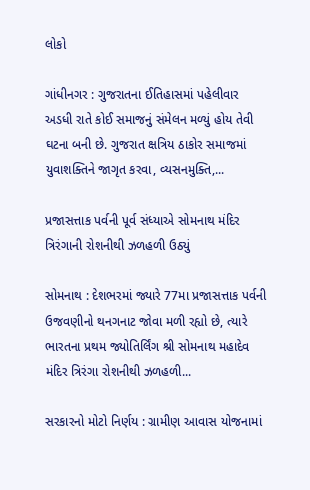લોકો

ગાંધીનગર : ગુજરાતના ઈતિહાસમાં પહેલીવાર અડધી રાતે કોઈ સમાજનું સંમેલન મળ્યું હોય તેવી ઘટના બની છે. ગુજરાત ક્ષત્રિય ઠાકોર સમાજમાં યુવાશક્તિને જાગૃત કરવા, વ્યસનમુક્તિ,...

પ્રજાસત્તાક પર્વની પૂર્વ સંધ્યાએ સોમનાથ મંદિર ત્રિરંગાની રોશનીથી ઝળહળી ઉઠ્યું

સોમનાથ : દેશભરમાં જ્યારે 77મા પ્રજાસત્તાક પર્વની ઉજવણીનો થનગનાટ જોવા મળી રહ્યો છે, ત્યારે ભારતના પ્રથમ જ્યોતિર્લિંગ શ્રી સોમનાથ મહાદેવ મંદિર ત્રિરંગા રોશનીથી ઝળહળી...

સરકારનો મોટો નિર્ણય : ગ્રામીણ આવાસ યોજનામાં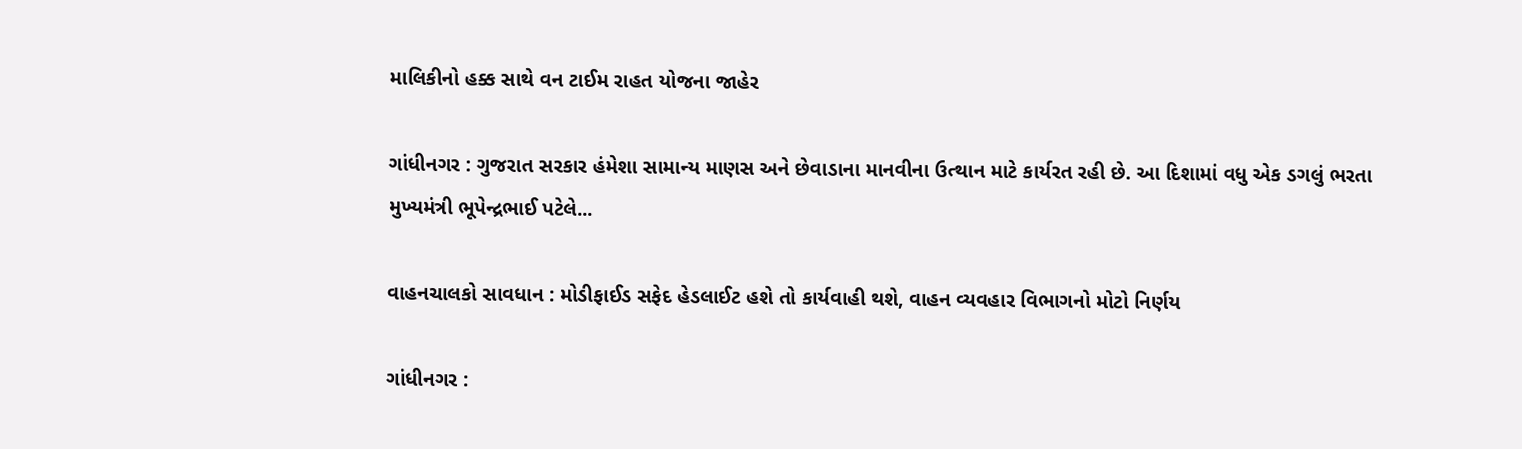માલિકીનો હક્ક સાથે વન ટાઈમ રાહત યોજના જાહેર

ગાંધીનગર : ગુજરાત સરકાર હંમેશા સામાન્ય માણસ અને છેવાડાના માનવીના ઉત્થાન માટે કાર્યરત રહી છે. આ દિશામાં વધુ એક ડગલું ભરતા મુખ્યમંત્રી ભૂપેન્દ્રભાઈ પટેલે...

વાહનચાલકો સાવધાન : મોડીફાઈડ સફેદ હેડલાઈટ હશે તો કાર્યવાહી થશે, વાહન વ્યવહાર વિભાગનો મોટો નિર્ણય

ગાંધીનગર :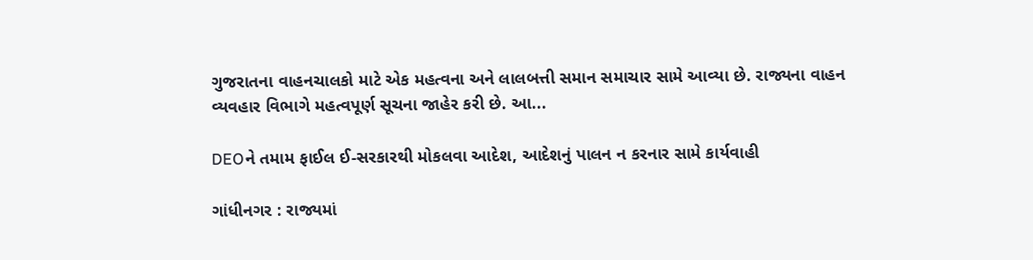ગુજરાતના વાહનચાલકો માટે એક મહત્વના અને લાલબત્તી સમાન સમાચાર સામે આવ્યા છે. રાજ્યના વાહન વ્યવહાર વિભાગે મહત્વપૂર્ણ સૂચના જાહેર કરી છે. આ...

DEOને તમામ ફાઈલ ઈ-સરકારથી મોકલવા આદેશ, આદેશનું પાલન ન કરનાર સામે કાર્યવાહી

ગાંધીનગર : રાજ્યમાં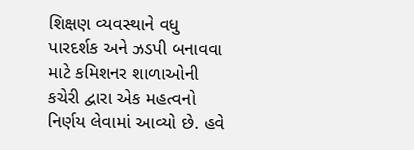શિક્ષણ વ્યવસ્થાને વધુ પારદર્શક અને ઝડપી બનાવવા માટે કમિશનર શાળાઓની કચેરી દ્વારા એક મહત્વનો નિર્ણય લેવામાં આવ્યો છે. હવે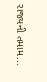રાજ્યની તમામ...